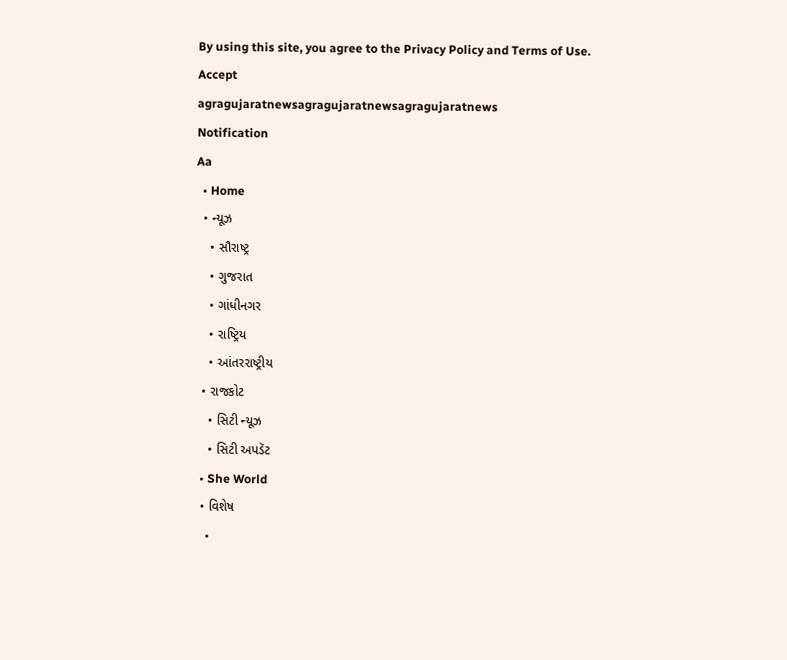By using this site, you agree to the Privacy Policy and Terms of Use.
Accept
agragujaratnewsagragujaratnewsagragujaratnews
Notification
Aa
  • Home
  • ન્યૂઝ
    • સૌરાષ્ટ્ર
    • ગુજરાત
    • ગાંધીનગર
    • રાષ્ટ્રિય
    • આંતરરાષ્ટ્રીય
  • રાજકોટ
    • સિટી ન્યૂઝ
    • સિટી અપડૅટ
  • She World
  • વિશેષ
    •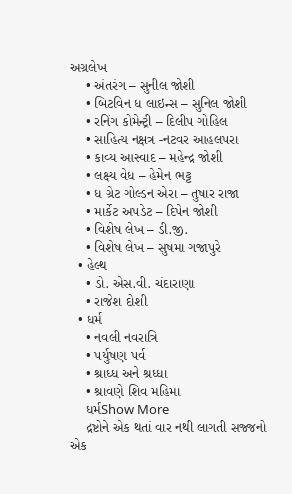અગ્રલેખ
    • અંતરંગ – સુનીલ જોશી
    • બિટવિન ધ લાઇન્સ – સુનિલ જોશી
    • રનિંગ કોમેન્ટ્રી – દિલીપ ગોહિલ
    • સાહિત્ય નક્ષત્ર -નટવર આહલપરા
    • કાવ્ય આસ્વાદ – મહેન્દ્ર જોશી
    • લક્ષ્ય વેધ – હેમેન ભટ્ટ
    • ધ ગ્રેટ ગોલ્ડન એરા – તુષાર રાજા
    • માર્કેટ અપડેટ – દિપેન જોશી
    • વિશેષ લેખ – ડી.જી.
    • વિશેષ લેખ – સુષમા ગજાપુરે
  • હેલ્થ
    • ડો. એસ.વી. ચંદારાણા
    • રાજેશ દોશી
  • ધર્મ
    • નવલી નવરાત્રિ
    • પર્યુષણ પર્વ
    • શ્રાધ્ધ અને શ્રધ્ધા
    • શ્રાવણે શિવ મહિમા
    ધર્મShow More
    દ્રષ્ટોને એક થતાં વાર નથી લાગતી સજ્જનો એક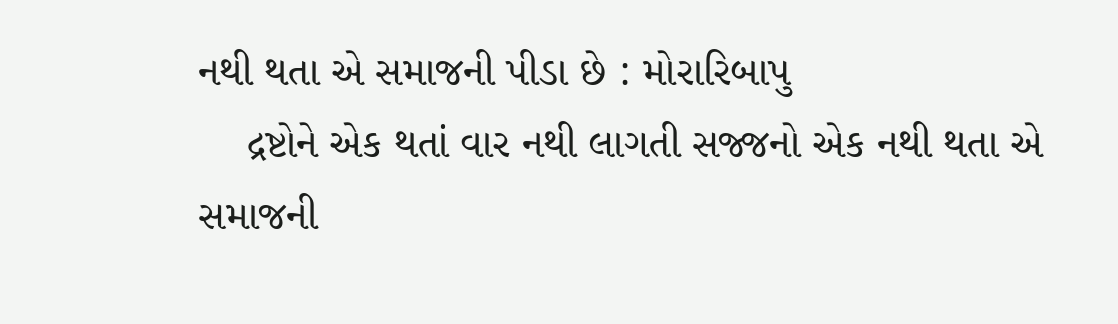નથી થતા એ સમાજની પીડા છે : મોરારિબાપુ
    દ્રષ્ટોને એક થતાં વાર નથી લાગતી સજ્જનો એક નથી થતા એ સમાજની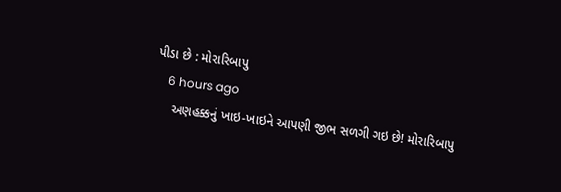પીડા છે : મોરારિબાપુ
    6 hours ago
     અણહક્કનું ખાઇ-ખાઇને આપણી જીભ સળગી ગઇ છે! મોરારિબાપુ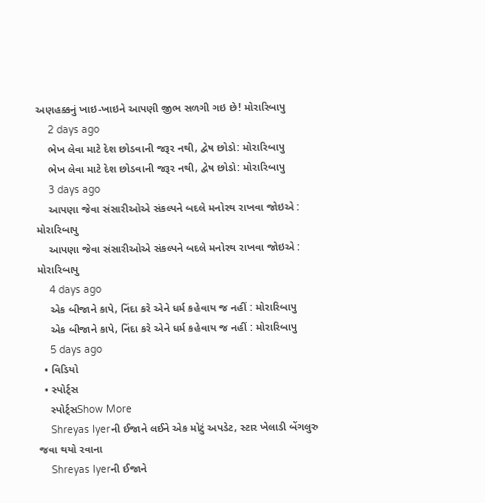અણહક્કનું ખાઇ-ખાઇને આપણી જીભ સળગી ગઇ છે! મોરારિબાપુ
    2 days ago
    ભેખ લેવા માટે દેશ છોડવાની જરૂર નથી, દ્વેષ છોડો: મોરારિબાપુ
    ભેખ લેવા માટે દેશ છોડવાની જરૂર નથી, દ્વેષ છોડો: મોરારિબાપુ
    3 days ago
    આપણા જેવા સંસારીઓએ સંકલ્પને બદલે મનોરથ રાખવા જોઇએ : મોરારિબાપુ
    આપણા જેવા સંસારીઓએ સંકલ્પને બદલે મનોરથ રાખવા જોઇએ : મોરારિબાપુ
    4 days ago
    એક બીજાને કાપે, નિંદા કરે એને ધર્મ કહેવાય જ નહીં : મોરારિબાપુ
    એક બીજાને કાપે, નિંદા કરે એને ધર્મ કહેવાય જ નહીં : મોરારિબાપુ
    5 days ago
  • વિડિયો
  • સ્પોર્ટ્સ
    સ્પોર્ટ્સShow More
    Shreyas Iyerની ઈજાને લઈને એક મોટું અપડેટ, સ્ટાર ખેલાડી બેંગલુરુ જવા થયો રવાના
    Shreyas Iyerની ઈજાને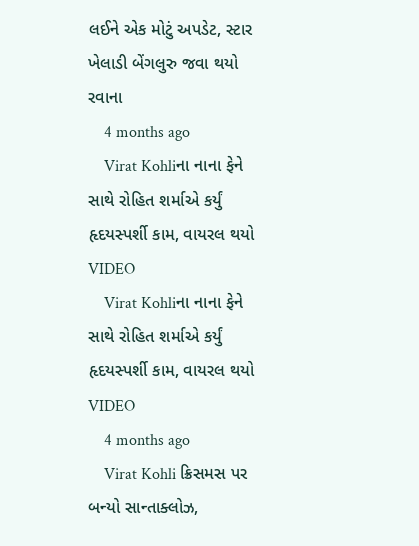લઈને એક મોટું અપડેટ, સ્ટાર ખેલાડી બેંગલુરુ જવા થયો રવાના
    4 months ago
    Virat Kohliના નાના ફેને સાથે રોહિત શર્માએ કર્યું હૃદયસ્પર્શી કામ, વાયરલ થયો VIDEO
    Virat Kohliના નાના ફેને સાથે રોહિત શર્માએ કર્યું હૃદયસ્પર્શી કામ, વાયરલ થયો VIDEO
    4 months ago
    Virat Kohli ક્રિસમસ પર બન્યો સાન્તાક્લોઝ,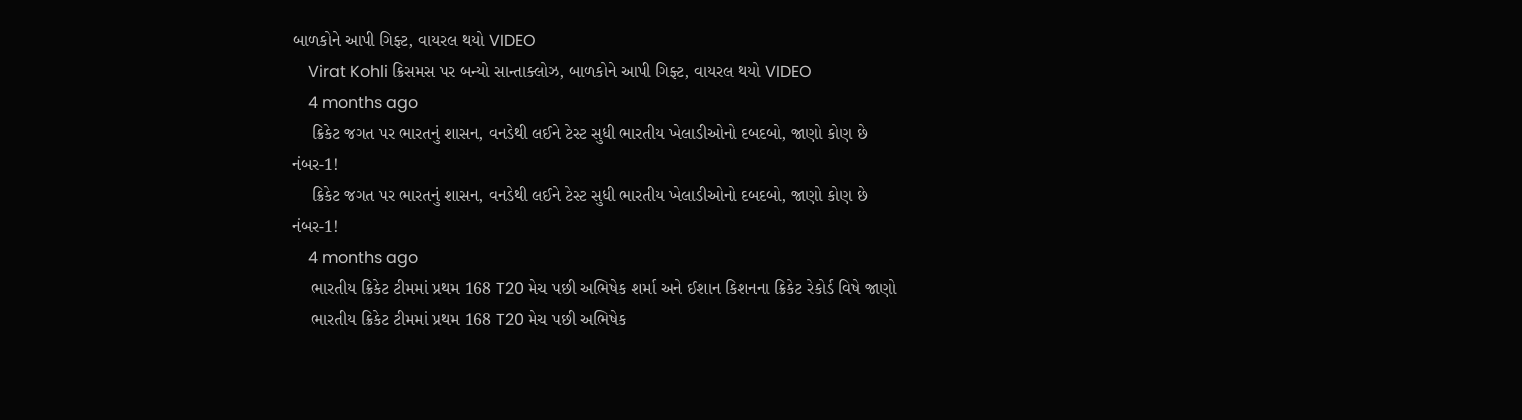બાળકોને આપી ગિફ્ટ, વાયરલ થયો VIDEO
    Virat Kohli ક્રિસમસ પર બન્યો સાન્તાક્લોઝ, બાળકોને આપી ગિફ્ટ, વાયરલ થયો VIDEO
    4 months ago
    ક્રિકેટ જગત પર ભારતનું શાસન, વનડેથી લઈને ટેસ્ટ સુધી ભારતીય ખેલાડીઓનો દબદબો, જાણો કોણ છે નંબર-1!
    ક્રિકેટ જગત પર ભારતનું શાસન, વનડેથી લઈને ટેસ્ટ સુધી ભારતીય ખેલાડીઓનો દબદબો, જાણો કોણ છે નંબર-1!
    4 months ago
    ભારતીય ક્રિકેટ ટીમમાં પ્રથમ 168 T20 મેચ પછી અભિષેક શર્મા અને ઈશાન કિશનના ક્રિકેટ રેકોર્ડ વિષે જાણો
    ભારતીય ક્રિકેટ ટીમમાં પ્રથમ 168 T20 મેચ પછી અભિષેક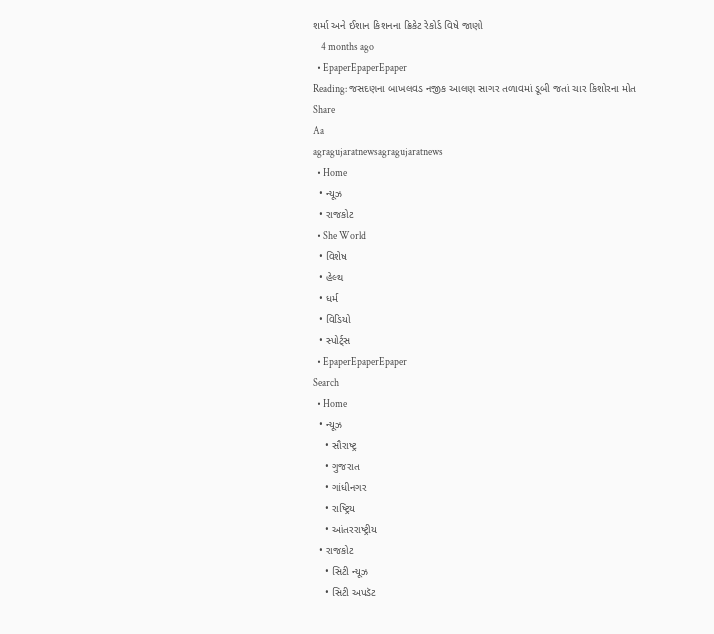શર્મા અને ઈશાન કિશનના ક્રિકેટ રેકોર્ડ વિષે જાણો
    4 months ago
  • EpaperEpaperEpaper
Reading: જસદણના બાખલવડ નજીક આલણ સાગર તળાવમાં ડૂબી જતાં ચાર કિશોરના મોત
Share
Aa
agragujaratnewsagragujaratnews
  • Home
  • ન્યૂઝ
  • રાજકોટ
  • She World
  • વિશેષ
  • હેલ્થ
  • ધર્મ
  • વિડિયો
  • સ્પોર્ટ્સ
  • EpaperEpaperEpaper
Search
  • Home
  • ન્યૂઝ
    • સૌરાષ્ટ્ર
    • ગુજરાત
    • ગાંધીનગર
    • રાષ્ટ્રિય
    • આંતરરાષ્ટ્રીય
  • રાજકોટ
    • સિટી ન્યૂઝ
    • સિટી અપડૅટ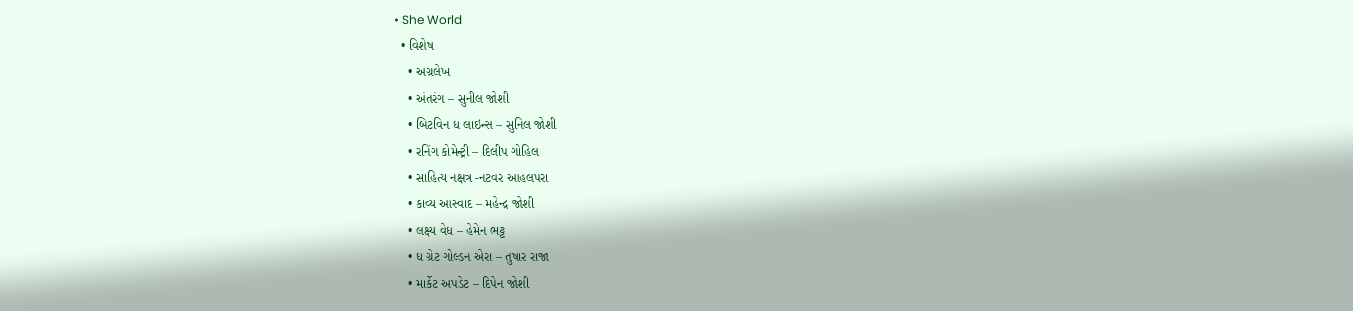• She World
  • વિશેષ
    • અગ્રલેખ
    • અંતરંગ – સુનીલ જોશી
    • બિટવિન ધ લાઇન્સ – સુનિલ જોશી
    • રનિંગ કોમેન્ટ્રી – દિલીપ ગોહિલ
    • સાહિત્ય નક્ષત્ર -નટવર આહલપરા
    • કાવ્ય આસ્વાદ – મહેન્દ્ર જોશી
    • લક્ષ્ય વેધ – હેમેન ભટ્ટ
    • ધ ગ્રેટ ગોલ્ડન એરા – તુષાર રાજા
    • માર્કેટ અપડેટ – દિપેન જોશી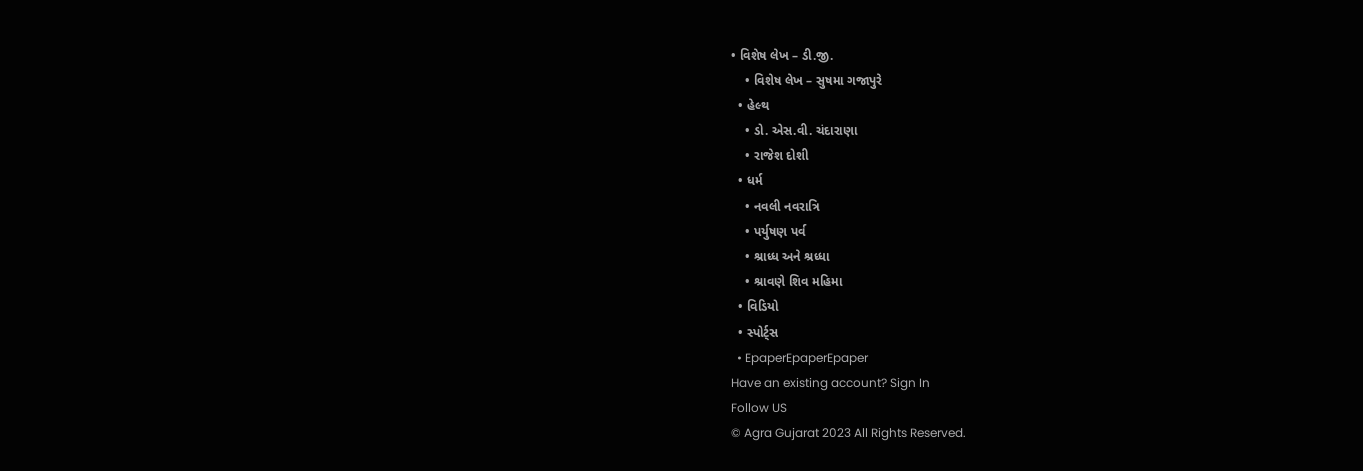• વિશેષ લેખ – ડી.જી.
    • વિશેષ લેખ – સુષમા ગજાપુરે
  • હેલ્થ
    • ડો. એસ.વી. ચંદારાણા
    • રાજેશ દોશી
  • ધર્મ
    • નવલી નવરાત્રિ
    • પર્યુષણ પર્વ
    • શ્રાધ્ધ અને શ્રધ્ધા
    • શ્રાવણે શિવ મહિમા
  • વિડિયો
  • સ્પોર્ટ્સ
  • EpaperEpaperEpaper
Have an existing account? Sign In
Follow US
© Agra Gujarat 2023 All Rights Reserved.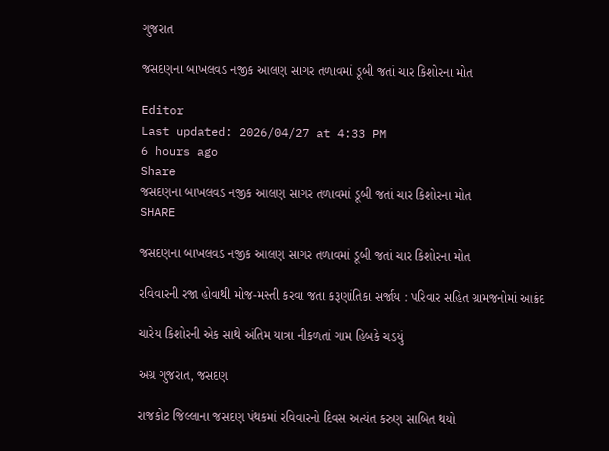ગુજરાત

જસદણના બાખલવડ નજીક આલણ સાગર તળાવમાં ડૂબી જતાં ચાર કિશોરના મોત

Editor
Last updated: 2026/04/27 at 4:33 PM
6 hours ago
Share
જસદણના બાખલવડ નજીક આલણ સાગર તળાવમાં ડૂબી જતાં ચાર કિશોરના મોત
SHARE

જસદણના બાખલવડ નજીક આલણ સાગર તળાવમાં ડૂબી જતાં ચાર કિશોરના મોત

રવિવારની રજા હોવાથી મોજ-મસ્તી કરવા જતા કરૂણાંતિકા સર્જાય : પરિવાર સહિત ગ્રામજનોમાં આક્રંદ

ચારેય કિશોરની એક સાથે અંતિમ યાત્રા નીકળતાં ગામ હિબકે ચડયું

અગ્ર ગુજરાત, જસદણ

રાજકોટ જિલ્લાના જસદણ પંથકમાં રવિવારનો દિવસ અત્યંત કરુણ સાબિત થયો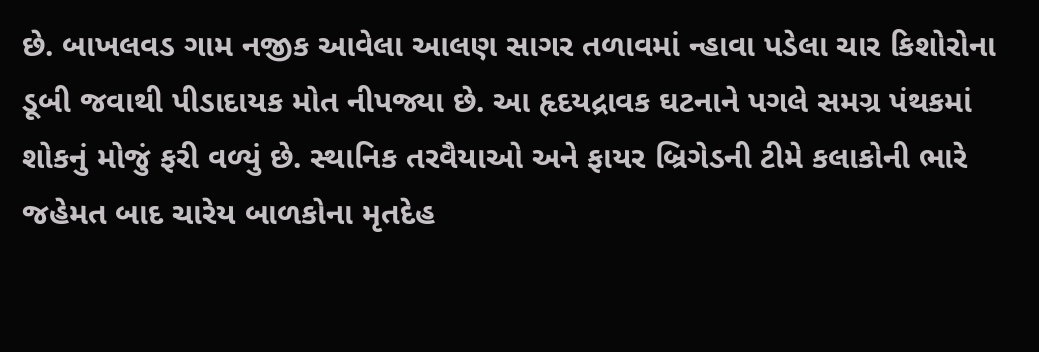છે. બાખલવડ ગામ નજીક આવેલા આલણ સાગર તળાવમાં ન્હાવા પડેલા ચાર કિશોરોના ડૂબી જવાથી પીડાદાયક મોત નીપજ્યા છે. આ હૃદયદ્રાવક ઘટનાને પગલે સમગ્ર પંથકમાં શોકનું મોજું ફરી વળ્યું છે. સ્થાનિક તરવૈયાઓ અને ફાયર બ્રિગેડની ટીમે કલાકોની ભારે જહેમત બાદ ચારેય બાળકોના મૃતદેહ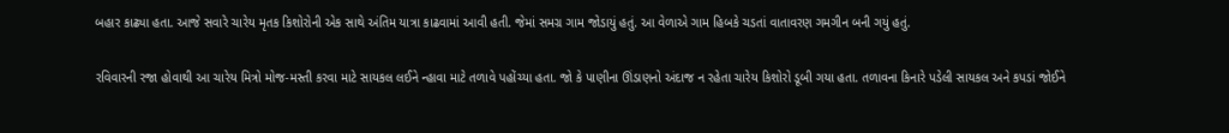બહાર કાઢ્યા હતા. આજે સવારે ચારેય મૃતક કિશોરોની એક સાથે અંતિમ યાત્રા કાઢવામાં આવી હતી. જેમાં સમગ્ર ગામ જોડાયું હતું. આ વેળાએ ગામ હિબકે ચડતાં વાતાવરણ ગમગીન બની ગયું હતું.

રવિવારની રજા હોવાથી આ ચારેય મિત્રો મોજ-મસ્તી કરવા માટે સાયકલ લઈને ન્હાવા માટે તળાવે પહોંચ્યા હતા. જો કે પાણીના ઊંડાણનો અંદાજ ન રહેતા ચારેય કિશોરો ડૂબી ગયા હતા. તળાવના કિનારે પડેલી સાયકલ અને કપડાં જોઈને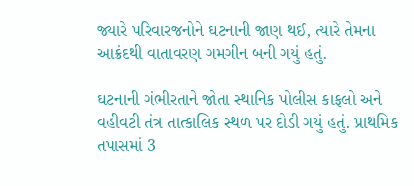જ્યારે પરિવારજનોને ઘટનાની જાણ થઈ, ત્યારે તેમના આક્રંદથી વાતાવરણ ગમગીન બની ગયું હતું.

ઘટનાની ગંભીરતાને જોતા સ્થાનિક પોલીસ કાફલો અને વહીવટી તંત્ર તાત્કાલિક સ્થળ પર દોડી ગયું હતું. પ્રાથમિક તપાસમાં 3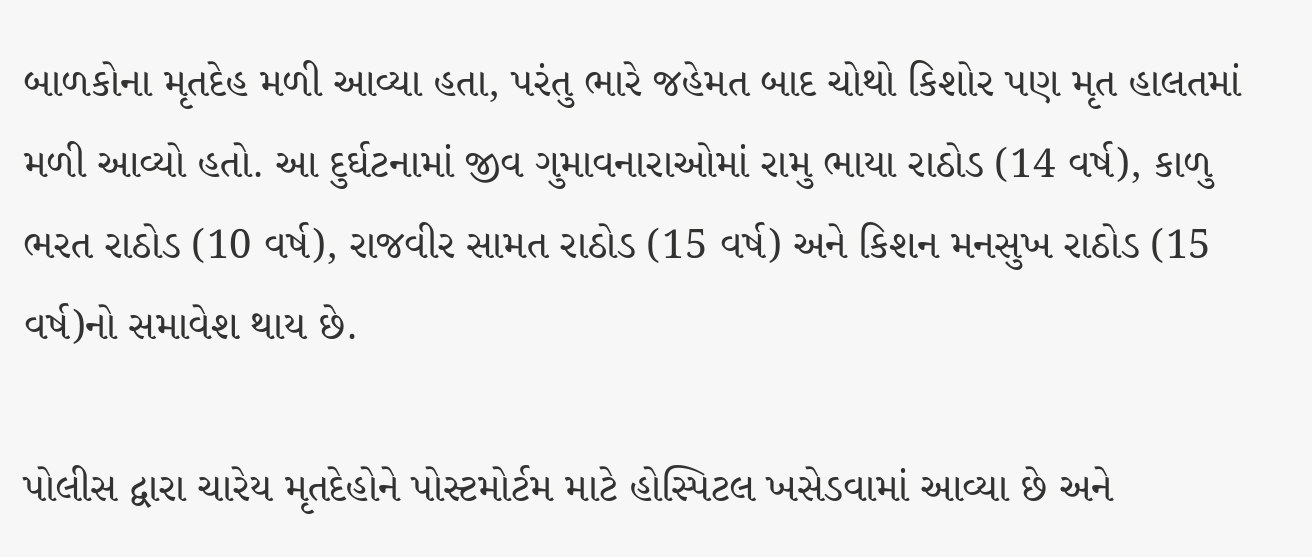બાળકોના મૃતદેહ મળી આવ્યા હતા, પરંતુ ભારે જહેમત બાદ ચોથો કિશોર પણ મૃત હાલતમાં મળી આવ્યો હતો. આ દુર્ઘટનામાં જીવ ગુમાવનારાઓમાં રામુ ભાયા રાઠોડ (14 વર્ષ), કાળુ ભરત રાઠોડ (10 વર્ષ), રાજવીર સામત રાઠોડ (15 વર્ષ) અને કિશન મનસુખ રાઠોડ (15 વર્ષ)નો સમાવેશ થાય છે.

પોલીસ દ્વારા ચારેય મૃતદેહોને પોસ્ટમોર્ટમ માટે હોસ્પિટલ ખસેડવામાં આવ્યા છે અને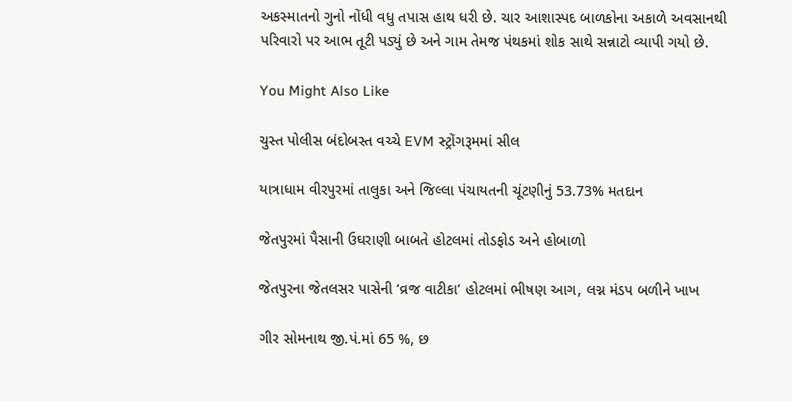અકસ્માતનો ગુનો નોંધી વધુ તપાસ હાથ ધરી છે. ચાર આશાસ્પદ બાળકોના અકાળે અવસાનથી પરિવારો પર આભ તૂટી પડ્યું છે અને ગામ તેમજ પંથકમાં શોક સાથે સન્નાટો વ્યાપી ગયો છે.

You Might Also Like

ચુસ્ત પોલીસ બંદોબસ્ત વચ્ચે EVM સ્ટ્રોંગરૂમમાં સીલ

યાત્રાધામ વીરપુરમાં તાલુકા અને જિલ્લા પંચાયતની ચૂંટણીનું 53.73% મતદાન

જેતપુરમાં પૈસાની ઉઘરાણી બાબતે હોટલમાં તોડફોડ અને હોબાળો

જેતપુરના જેતલસર પાસેની ‘વ્રજ વાટીકા’ હોટલમાં ભીષણ આગ, લગ્ન મંડપ બળીને ખાખ

ગીર સોમનાથ જી.પં.માં 65 %, છ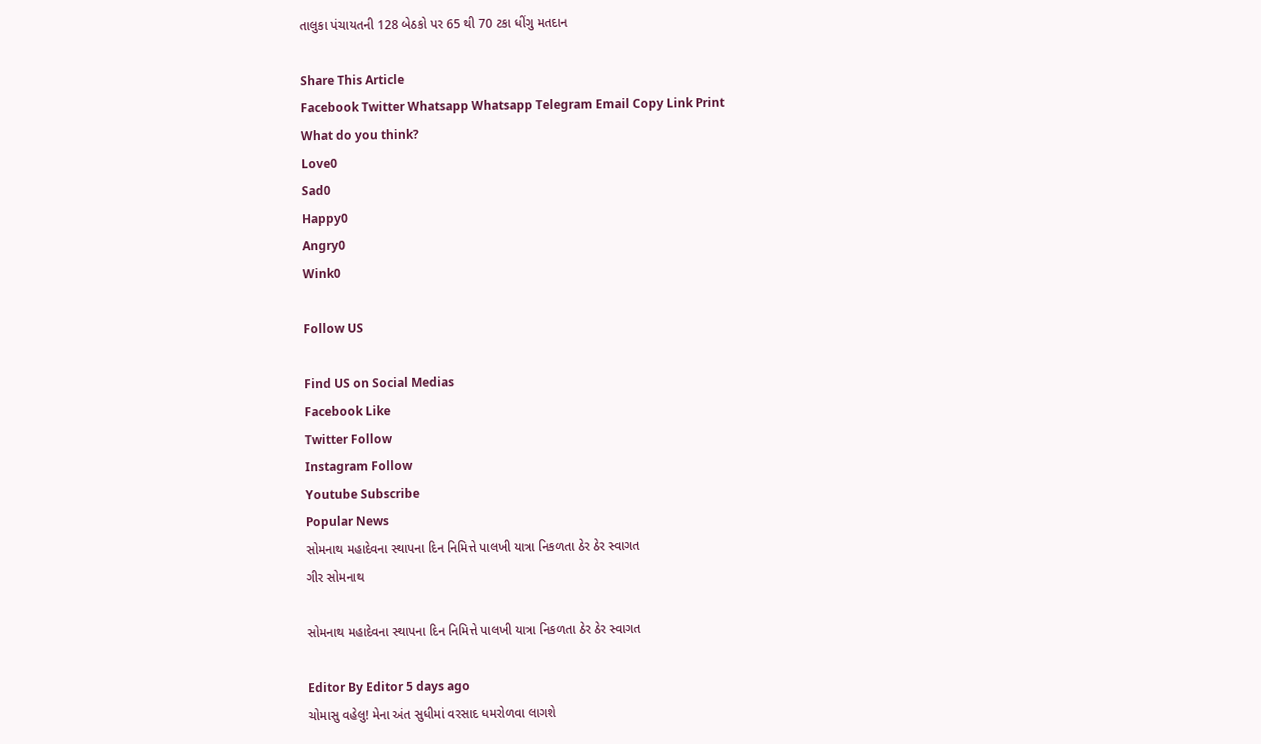તાલુકા પંચાયતની 128 બેઠકો પર 65 થી 70 ટકા ધીંગુ મતદાન

Share This Article
Facebook Twitter Whatsapp Whatsapp Telegram Email Copy Link Print
What do you think?
Love0
Sad0
Happy0
Angry0
Wink0

Follow US

Find US on Social Medias
Facebook Like
Twitter Follow
Instagram Follow
Youtube Subscribe
Popular News
સોમનાથ મહાદેવના સ્થાપના દિન નિમિત્તે પાલખી યાત્રા નિકળતા ઠેર ઠેર સ્વાગત
ગીર સોમનાથ

સોમનાથ મહાદેવના સ્થાપના દિન નિમિત્તે પાલખી યાત્રા નિકળતા ઠેર ઠેર સ્વાગત

Editor By Editor 5 days ago
ચોમાસુ વહેલુ! મેના અંત સુધીમાં વરસાદ ધમરોળવા લાગશે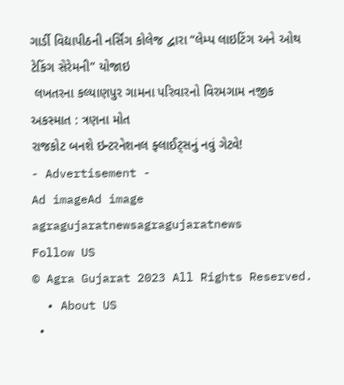ગાર્ડી વિદ્યાપીઠની નર્સિંગ કોલેજ દ્વારા “લેમ્પ લાઇટિંગ અને ઓથ ટેકિંગ સેરેમની” યોજાઇ
 લખતરના કલ્યાણપુર ગામના પરિવારનો વિરમગામ નજીક અકસ્માત : ત્રણના મોત
રાજકોટ બનશે ઇન્ટરનેશનલ ફ્લાઈટ્સનું નવું ગેટવે!
- Advertisement -
Ad imageAd image
agragujaratnewsagragujaratnews
Follow US
© Agra Gujarat 2023 All Rights Reserved.
  • About US
  •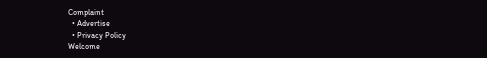Complaint
  • Advertise
  • Privacy Policy
Welcome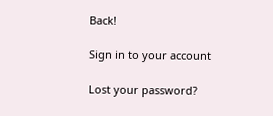Back!

Sign in to your account

Lost your password?